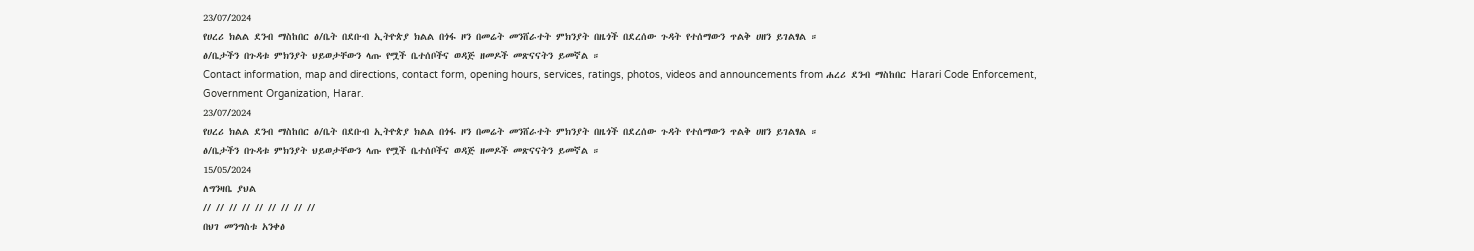23/07/2024
የሀረሪ ክልል ደንብ ማስከበር ፅ/ቤት በደቡብ ኢትዮጵያ ክልል በጎፋ ዞን በመሬት መንሸራተት ምክንያት በዜጎች በደረሰው ጉዳት የተሰማውን ጥልቅ ሀዘን ይገልፃል ።
ፅ/ቤታችን በጉዳቱ ምክንያት ህይወታቸውን ላጡ የሟች ቤተሰቦችና ወዳጅ ዘመዶች መጽናናትን ይመኛል ።
Contact information, map and directions, contact form, opening hours, services, ratings, photos, videos and announcements from ሐረሪ ደንብ ማስከበር Harari Code Enforcement, Government Organization, Harar.
23/07/2024
የሀረሪ ክልል ደንብ ማስከበር ፅ/ቤት በደቡብ ኢትዮጵያ ክልል በጎፋ ዞን በመሬት መንሸራተት ምክንያት በዜጎች በደረሰው ጉዳት የተሰማውን ጥልቅ ሀዘን ይገልፃል ።
ፅ/ቤታችን በጉዳቱ ምክንያት ህይወታቸውን ላጡ የሟች ቤተሰቦችና ወዳጅ ዘመዶች መጽናናትን ይመኛል ።
15/05/2024
ለግንዛቤ ያህል
// // // // // // // // //
በህገ መንግስቱ አንቀፅ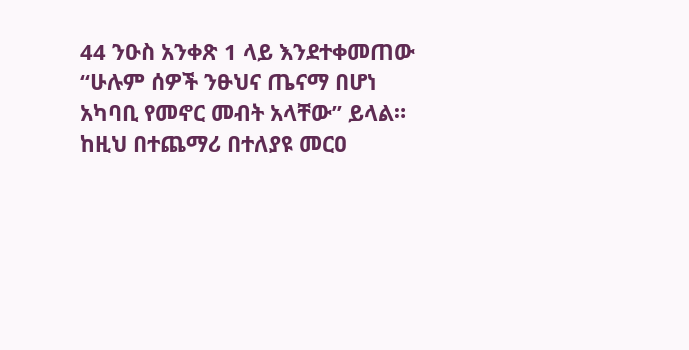44 ንዑስ አንቀጽ 1 ላይ እንደተቀመጠው “ሁሉም ሰዎች ንፁህና ጤናማ በሆነ አካባቢ የመኖር መብት አላቸው” ይላል።
ከዚህ በተጨማሪ በተለያዩ መርዐ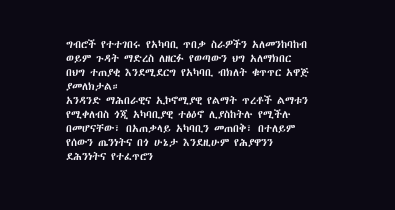ግብሮች የተተገበሩ የአካባቢ ጥበቃ ስራዎችን አለመንከባከብ ወይም ጉዳት ማድረስ ለዘርፉ የወጣውን ህግ አለማክበር በህግ ተጠያቂ እንደሚደርግ የአካባቢ ብክለት ቁጥጥር አዋጅ ያመለክታል።
አንዳንድ ማሕበራዊና ኢኮኖሚያዊ የልማት ጥረቶች ልማቱን የሚቀለብስ ጎጂ አካባቢያዊ ተፅዕኖ ሊያስከትሉ የሚችሉ በመሆናቸው፣ በአጠቃላይ አካባቢን መጠበቅ፣ በተለይም የሰውን ጤንነትና በጎ ሁኔታ እንደዚሁም የሕያዋንን ደሕንነትና የተፈጥሮን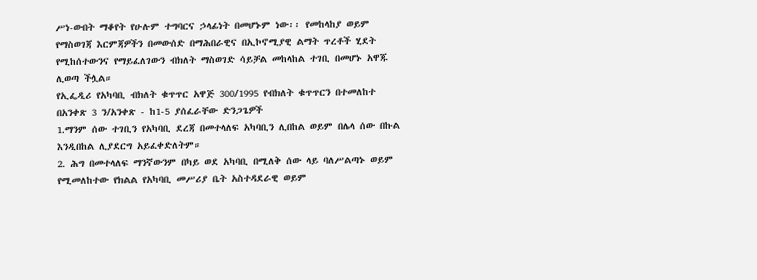ሥነ-ውበት ማቆየት የሁሉም ተግባርና ኃላፊነት በመሆኑም ነው፡፡ የመከላከያ ወይም የማስወገጃ እርምጃዎችን በመውሰድ በማሕበራዊና በኢኮኖሚያዊ ልማት ጥረቶች ሂደት የሚከሰተውንና የማይፈለገውን ብክለት ማስወገድ ሳይቻል መከላከል ተገቢ በመሆኑ አዋጁ ሊወጣ ችሏል።
የኢፌዲሪ የአካባቢ ብክለት ቁጥጥር አዋጅ 300/1995 የብክለት ቁጥጥርን በተመለከተ በአንቀጽ 3 ን/አንቀጽ - ከ1-5 ያሰፈራቸው ድንጋጌዎች
1.ማንም ሰው ተገቢን የአካባቢ ደረጃ በመተላለፍ አካባቢን ሊበከል ወይም በሌላ ሰው በኩል እንዲበከል ሊያደርግ አይፈቀድለትም።
2. ሕግ በመተላለፍ ማንኛውንም በካይ ወደ አካባቢ በሚለቅ ሰው ላይ ባለሥልጣኑ ወይም የሚመለከተው የክልል የአካባቢ መሥሪያ ቤት አስተዳደራዊ ወይም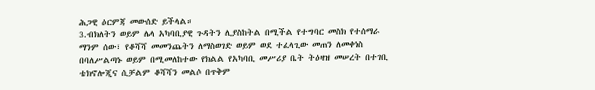ሕጋዊ ዕርምጃ መውሰድ ይችላል።
3.ብክለትን ወይም ሌላ አካባቢያዊ ጉዳትን ሊያስከትል በሚችል የተግባር መስክ የተሰማራ ማንም ሰው፣ የቆሻሻ መመንጨትን ለማስወገድ ወይም ወደ ተፈላጊው መጠን ለመቀነስ በባለሥልጣኑ ወይም በሚመለከተው የክልል የአካባቢ መሥሪያ ቤት ትዕዛዝ መሠረት በተገቢ ቴክኖሎጂና ሲቻልም ቆሻሻን መልሶ በጥቅም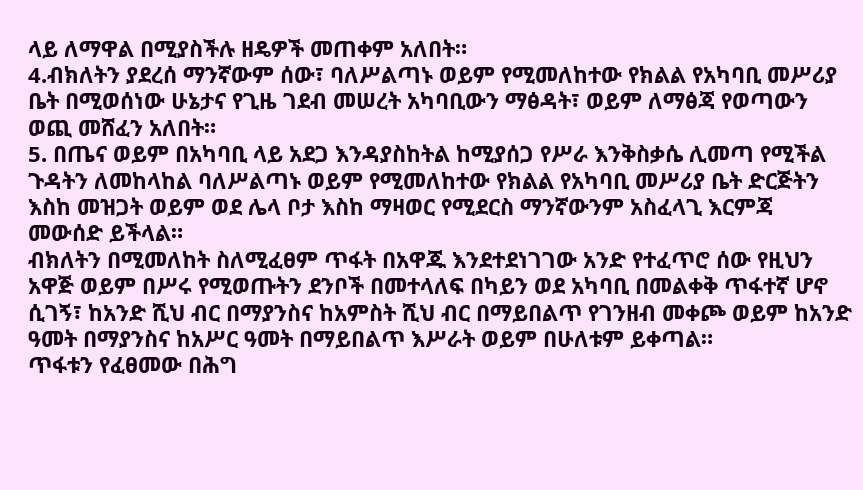ላይ ለማዋል በሚያስችሉ ዘዴዎች መጠቀም አለበት።
4.ብክለትን ያደረሰ ማንኛውም ሰው፣ ባለሥልጣኑ ወይም የሚመለከተው የክልል የአካባቢ መሥሪያ ቤት በሚወሰነው ሁኔታና የጊዜ ገደብ መሠረት አካባቢውን ማፅዳት፣ ወይም ለማፅጃ የወጣውን ወጪ መሸፈን አለበት።
5. በጤና ወይም በአካባቢ ላይ አደጋ እንዳያስከትል ከሚያሰጋ የሥራ እንቅስቃሴ ሊመጣ የሚችል ጉዳትን ለመከላከል ባለሥልጣኑ ወይም የሚመለከተው የክልል የአካባቢ መሥሪያ ቤት ድርጅትን እስከ መዝጋት ወይም ወደ ሌላ ቦታ እስከ ማዛወር የሚደርስ ማንኛውንም አስፈላጊ እርምጃ መውሰድ ይችላል።
ብክለትን በሚመለከት ስለሚፈፀም ጥፋት በአዋጁ እንደተደነገገው አንድ የተፈጥሮ ሰው የዚህን አዋጅ ወይም በሥሩ የሚወጡትን ደንቦች በመተላለፍ በካይን ወደ አካባቢ በመልቀቅ ጥፋተኛ ሆኖ ሲገኝ፣ ከአንድ ሺህ ብር በማያንስና ከአምስት ሺህ ብር በማይበልጥ የገንዘብ መቀጮ ወይም ከአንድ ዓመት በማያንስና ከአሥር ዓመት በማይበልጥ እሥራት ወይም በሁለቱም ይቀጣል።
ጥፋቱን የፈፀመው በሕግ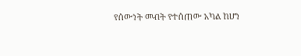የሰውነት መብት የተሰጠው አካል ከሆነ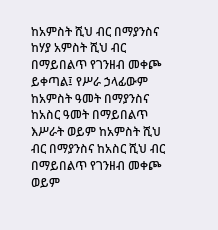ከአምስት ሺህ ብር በማያንስና ከሃያ አምስት ሺህ ብር በማይበልጥ የገንዘብ መቀጮ ይቀጣል፤ የሥራ ኃላፊውም ከአምስት ዓመት በማያንስና ከአስር ዓመት በማይበልጥ እሥራት ወይም ከአምስት ሺህ ብር በማያንስና ከአስር ሺህ ብር በማይበልጥ የገንዘብ መቀጮ ወይም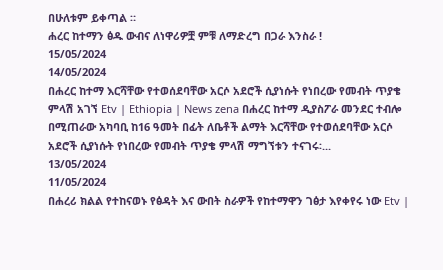በሁለቱም ይቀጣል ።
ሐረር ከተማን ፅዱ ውብና ለነዋሪዎቿ ምቹ ለማድረግ በጋራ እንስራ !
15/05/2024
14/05/2024
በሐረር ከተማ እርሻቸው የተወሰደባቸው አርሶ አደሮች ሲያነሱት የነበረው የመብት ጥያቄ ምላሽ አገኘ Etv | Ethiopia | News zena በሐረር ከተማ ዲያስፖራ መንደር ተብሎ በሚጠራው አካባቢ ከ16 ዓመት በፊት ለቤቶች ልማት እርሻቸው የተወሰደባቸው አርሶ አደሮች ሲያነሱት የነበረው የመብት ጥያቄ ምላሽ ማግኘቱን ተናገሩ፡...
13/05/2024
11/05/2024
በሐረሪ ክልል የተከናወኑ የፅዳት እና ውበት ስራዎች የከተማዋን ገፅታ እየቀየሩ ነው Etv |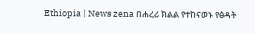Ethiopia | News zena በሐረሪ ክልል የተከናወኑ የፅዳት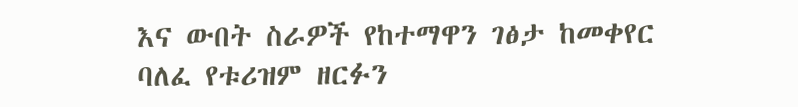እና ውበት ስራዎች የከተማዋን ገፅታ ከመቀየር ባለፈ የቱሪዝም ዘርፉን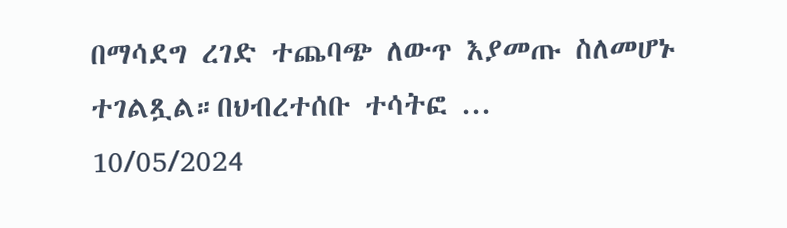በማሳደግ ረገድ ተጨባጭ ለውጥ እያመጡ ስለመሆኑ ተገልጿል።በህብረተሰቡ ተሳትፎ ...
10/05/2024